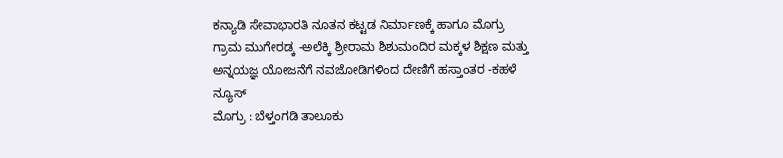ಕನ್ಯಾಡಿ ಸೇವಾಭಾರತಿ ನೂತನ ಕಟ್ಟಡ ನಿರ್ಮಾಣಕ್ಕೆ ಹಾಗೂ ಮೊಗ್ರು ಗ್ರಾಮ ಮುಗೇರಡ್ಕ -ಅಲೆಕ್ಕಿ ಶ್ರೀರಾಮ ಶಿಶುಮಂದಿರ ಮಕ್ಕಳ ಶಿಕ್ಷಣ ಮತ್ತು ಅನ್ನಯಜ್ಞ ಯೋಜನೆಗೆ ನವಜೋಡಿಗಳಿಂದ ದೇಣಿಗೆ ಹಸ್ತಾಂತರ -ಕಹಳೆ ನ್ಯೂಸ್
ಮೊಗ್ರು : ಬೆಳ್ತಂಗಡಿ ತಾಲೂಕು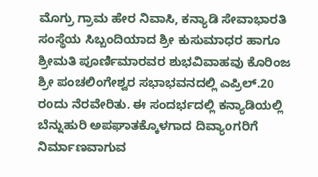ಮೊಗ್ರು ಗ್ರಾಮ ಹೇರ ನಿವಾಸಿ, ಕನ್ಯಾಡಿ ಸೇವಾಭಾರತಿ ಸಂಸ್ಥೆಯ ಸಿಬ್ಬಂದಿಯಾದ ಶ್ರೀ ಕುಸುಮಾಧರ ಹಾಗೂ ಶ್ರೀಮತಿ ಪೂರ್ಣಿಮಾರವರ ಶುಭವಿವಾಹವು ಕೊರಿಂಜ ಶ್ರೀ ಪಂಚಲಿಂಗೇಶ್ವರ ಸಭಾಭವನದಲ್ಲಿ ಎಪ್ರಿಲ್.20 ರoದು ನೆರವೇರಿತು. ಈ ಸಂದರ್ಭದಲ್ಲಿ ಕನ್ಯಾಡಿಯಲ್ಲಿ ಬೆನ್ನುಹುರಿ ಅಪಘಾತಕ್ಕೊಳಗಾದ ದಿವ್ಯಾoಗರಿಗೆ ನಿರ್ಮಾಣವಾಗುವ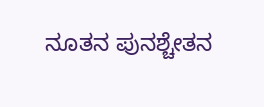ನೂತನ ಪುನಶ್ಚೇತನ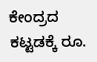ಕೇಂದ್ರದ ಕಟ್ಟಡಕ್ಕೆ ರೂ.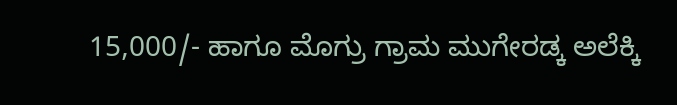15,000/- ಹಾಗೂ ಮೊಗ್ರು ಗ್ರಾಮ ಮುಗೇರಡ್ಕ ಅಲೆಕ್ಕಿ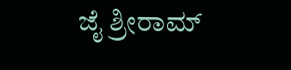ಜೈ ಶ್ರೀರಾಮ್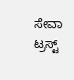ಸೇವಾ ಟ್ರಸ್ಟ್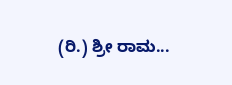(ರಿ.) ಶ್ರೀ ರಾಮ...